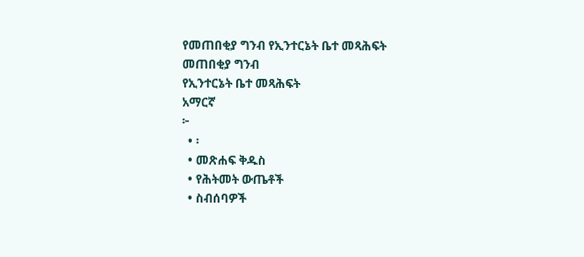የመጠበቂያ ግንብ የኢንተርኔት ቤተ መጻሕፍት
መጠበቂያ ግንብ
የኢንተርኔት ቤተ መጻሕፍት
አማርኛ
፦
  • ፡
  • መጽሐፍ ቅዱስ
  • የሕትመት ውጤቶች
  • ስብሰባዎች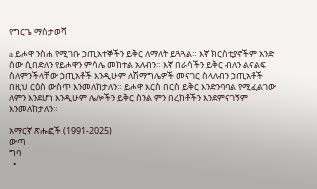የግርጌ ማስታወሻ

a ይሖዋ ንስሐ የሚገቡ ኃጢአተኞችን ይቅር ለማለት ይጓጓል። እኛ ክርስቲያኖችም አንድ ሰው ሲበድለን የይሖዋን ምሳሌ መከተል አለብን። እኛ በራሳችን ይቅር ብለን ልናልፍ ስለምንችላቸው ኃጢአቶች እንዲሁም ለሽማግሌዎች መናገር ስላለብን ኃጢአቶች በዚህ ርዕስ ውስጥ እንመለከታለን። ይሖዋ እርስ በርስ ይቅር እንድንባባል የሚፈልገው ለምን እንደሆነ እንዲሁም ሌሎችን ይቅር ስንል ምን በረከቶችን እንደምናገኝም እንመለከታለን።

አማርኛ ጽሑፎች (1991-2025)
ውጣ
ግባ
  •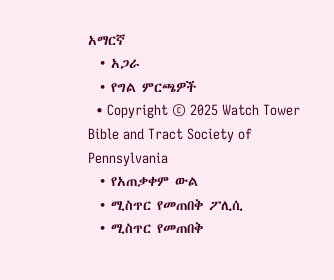አማርኛ
  • አጋራ
  • የግል ምርጫዎች
  • Copyright © 2025 Watch Tower Bible and Tract Society of Pennsylvania
  • የአጠቃቀም ውል
  • ሚስጥር የመጠበቅ ፖሊሲ
  • ሚስጥር የመጠበቅ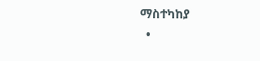ማስተካከያ
  •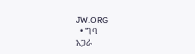JW.ORG
  • ግባ
አጋራ